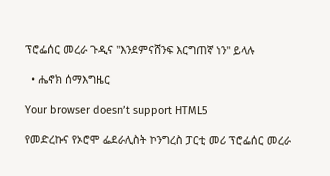ፕሮፌሰር መረራ ጉዲና "እንደምናሸንፍ እርግጠኛ ነን" ይላሉ

  • ሔኖክ ሰማእግዜር

Your browser doesn’t support HTML5

የመድረኩና የኦሮሞ ፌደራሊስት ኮንግረስ ፓርቲ መሪ ፕሮፌሰር መረራ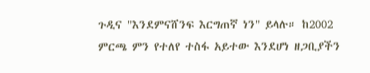ጉዲና "እንደምናሸንፍ እርግጠኛ ነን" ይላሉ። ከ2002 ምርጫ ምን የተለየ ተስፋ አይተው እንደሆነ ዘጋቢያችን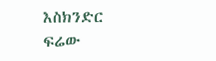እስክንድር ፍሬው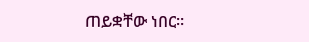ጠይቋቸው ነበር።